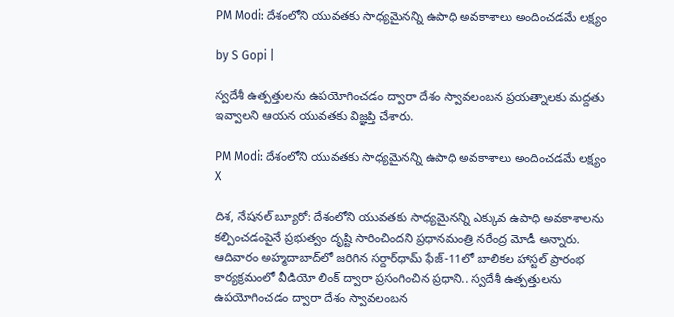PM Modi: దేశంలోని యువతకు సాధ్యమైనన్ని ఉపాధి అవకాశాలు అందించడమే లక్ష్యం

by S Gopi |

స్వదేశీ ఉత్పత్తులను ఉపయోగించడం ద్వారా దేశం స్వావలంబన ప్రయత్నాలకు మద్దతు ఇవ్వాలని ఆయన యువతకు విజ్ఞప్తి చేశారు.

PM Modi: దేశంలోని యువతకు సాధ్యమైనన్ని ఉపాధి అవకాశాలు అందించడమే లక్ష్యం
X

దిశ, నేషనల్ బ్యూరో: దేశంలోని యువతకు సాధ్యమైనన్ని ఎక్కువ ఉపాధి అవకాశాలను కల్పించడంపైనే ప్రభుత్వం దృష్టి సారించిందని ప్రధానమంత్రి నరేంద్ర మోడీ అన్నారు. ఆదివారం అహ్మదాబాద్‌లో జరిగిన సర్దార్‌ధామ్ ఫేజ్-11లో బాలికల హాస్టల్‌ ప్రారంభ కార్యక్రమంలో వీడియో లింక్ ద్వారా ప్రసంగించిన ప్రధాని.. స్వదేశీ ఉత్పత్తులను ఉపయోగించడం ద్వారా దేశం స్వావలంబన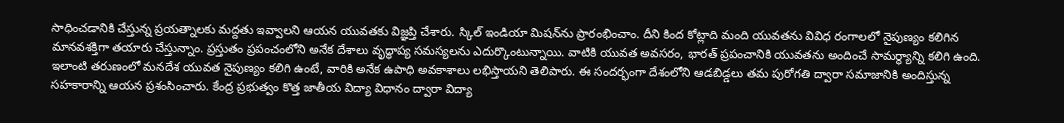సాధించడానికి చేస్తున్న ప్రయత్నాలకు మద్దతు ఇవ్వాలని ఆయన యువతకు విజ్ఞప్తి చేశారు. స్కిల్ ఇండియా మిషన్‌ను ప్రారంభించాం. దీని కింద కోట్లాది మంది యువతను వివిధ రంగాలలో నైపుణ్యం కలిగిన మానవశక్తిగా తయారు చేస్తున్నాం. ప్రస్తుతం ప్రపంచంలోని అనేక దేశాలు వృద్ధాప్య సమస్యలను ఎదుర్కొంటున్నాయి. వాటికి యువత అవసరం, భారత్ ప్రపంచానికి యువతను అందించే సామర్థ్యాన్ని కలిగి ఉంది. ఇలాంటి తరుణంలో మనదేశ యువత నైపుణ్యం కలిగి ఉంటే, వారికి అనేక ఉపాధి అవకాశాలు లభిస్తాయని తెలిపారు. ఈ సందర్భంగా దేశంలోని ఆడబిడ్డలు తమ పురోగతి ద్వారా సమాజానికి అందిస్తున్న సహకారాన్ని ఆయన ప్రశంసించారు. కేంద్ర ప్రభుత్వం కొత్త జాతీయ విద్యా విధానం ద్వారా విద్యా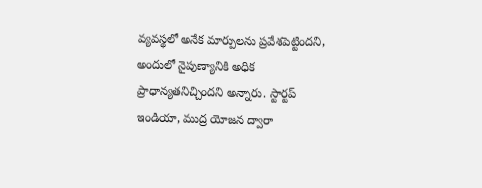వ్యవస్థలో అనేక మార్పులను ప్రవేశపెట్టిందని, అందులో నైపుణ్యానికి అధిక ప్రాధాన్యతనిచ్చిందని అన్నారు. స్టార్టప్ ఇండియా, ముద్ర యోజన ద్వారా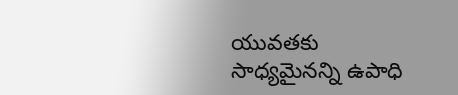యువతకు సాధ్యమైనన్ని ఉపాధి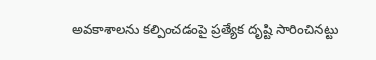అవకాశాలను కల్పించడంపై ప్రత్యేక దృష్టి సారించినట్టు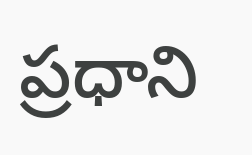ప్రధాని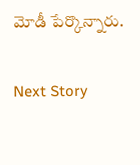మోడీ పేర్కొన్నారు.

Next Story